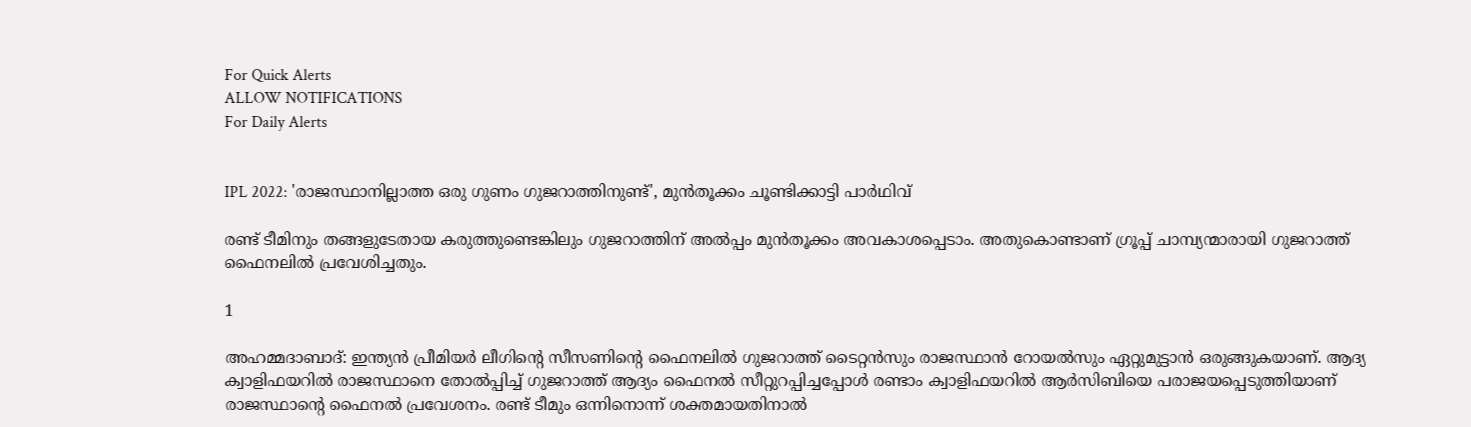For Quick Alerts
ALLOW NOTIFICATIONS
For Daily Alerts


IPL 2022: 'രാജസ്ഥാനില്ലാത്ത ഒരു ഗുണം ഗുജറാത്തിനുണ്ട്', മുന്‍തൂക്കം ചൂണ്ടിക്കാട്ടി പാര്‍ഥിവ്

രണ്ട് ടീമിനും തങ്ങളുടേതായ കരുത്തുണ്ടെങ്കിലും ഗുജറാത്തിന് അല്‍പ്പം മുന്‍തൂക്കം അവകാശപ്പെടാം. അതുകൊണ്ടാണ് ഗ്രൂപ്പ് ചാമ്പ്യന്മാരായി ഗുജറാത്ത് ഫൈനലില്‍ പ്രവേശിച്ചതും.

1

അഹമ്മദാബാദ്: ഇന്ത്യന്‍ പ്രീമിയര്‍ ലീഗിന്റെ സീസണിന്റെ ഫൈനലില്‍ ഗുജറാത്ത് ടൈറ്റന്‍സും രാജസ്ഥാന്‍ റോയല്‍സും ഏറ്റുമുട്ടാന്‍ ഒരുങ്ങുകയാണ്. ആദ്യ ക്വാളിഫയറില്‍ രാജസ്ഥാനെ തോല്‍പ്പിച്ച് ഗുജറാത്ത് ആദ്യം ഫൈനല്‍ സീറ്റുറപ്പിച്ചപ്പോള്‍ രണ്ടാം ക്വാളിഫയറില്‍ ആര്‍സിബിയെ പരാജയപ്പെടുത്തിയാണ് രാജസ്ഥാന്റെ ഫൈനല്‍ പ്രവേശനം. രണ്ട് ടീമും ഒന്നിനൊന്ന് ശക്തമായതിനാല്‍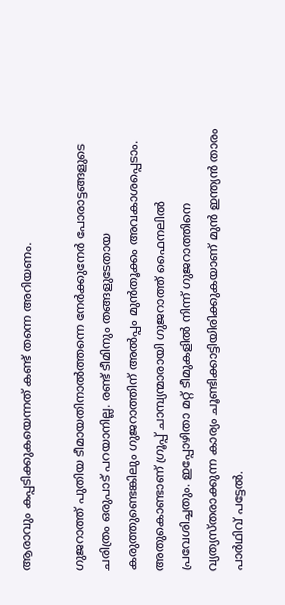ആരാവും കപ്പടിക്കുകയെന്നത് കണ്ട് തന്നെ അറിയണം.

ഗുജറാത്ത് പുതിയ ടീമായതിനാല്‍ത്തന്നെ നേര്‍ക്കുനേര്‍ പോരാട്ടങ്ങളുടെ ചരിത്രം ഒരുപാട് പറയാനില്ല. രണ്ട് ടീമിനും തങ്ങളുടേതായ കരുത്തുണ്ടെങ്കിലും ഗുജറാത്തിന് അല്‍പ്പം മുന്‍തൂക്കം അവകാശപ്പെടാം. അതുകൊണ്ടാണ് ഗ്രൂപ്പ് ചാമ്പ്യന്മാരായി ഗുജറാത്ത് ഫൈനലില്‍ പ്രവേശിച്ചതും. ഇപ്പോഴിതാ മറ്റ് ടീമുകളില്‍ നിന്ന് ഗുജറാത്തിനെ വ്യത്യസ്തരാക്കുന്ന കാര്യം ചൂണ്ടിക്കാട്ടിയിരിക്കുകയാണ് മുന്‍ ഇന്ത്യന്‍ താരം പാര്‍ഥിവ് പട്ടേല്‍.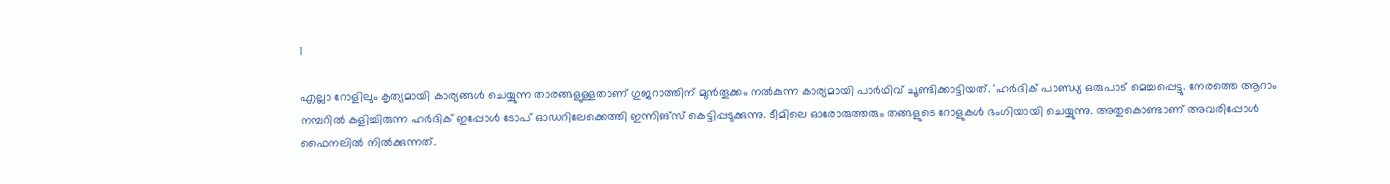1

എല്ലാ റോളിലും കൃത്യമായി കാര്യങ്ങള്‍ ചെയ്യുന്ന താരങ്ങളുള്ളതാണ് ഗുജറാത്തിന് മുന്‍തൂക്കം നല്‍കുന്ന കാര്യമായി പാര്‍ഥിവ് ചൂണ്ടിക്കാട്ടിയത്. 'ഹര്‍ദിക് പാണ്ഡ്യ ഒരുപാട് മെച്ചപ്പെട്ടു. നേരത്തെ ആറാം നമ്പറില്‍ കളിച്ചിരുന്ന ഹര്‍ദിക് ഇപ്പോള്‍ ടോപ് ഓഡറിലേക്കെത്തി ഇന്നിങ്‌സ് കെട്ടിപ്പടുക്കുന്നു. ടീമിലെ ഓരോരുത്തരും തങ്ങളുടെ റോളുകള്‍ ഭംഗിയായി ചെയ്യുന്നു. അതുകൊണ്ടാണ് അവരിപ്പോള്‍ ഫൈനലില്‍ നില്‍ക്കുന്നത്.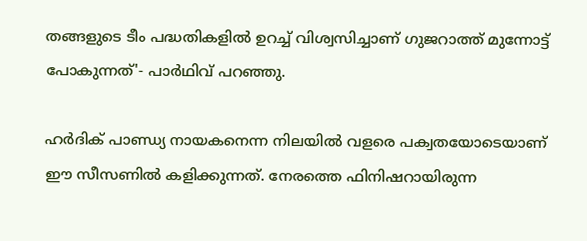തങ്ങളുടെ ടീം പദ്ധതികളില്‍ ഉറച്ച് വിശ്വസിച്ചാണ് ഗുജറാത്ത് മുന്നോട്ട് പോകുന്നത്'- പാര്‍ഥിവ് പറഞ്ഞു.

ഹര്‍ദിക് പാണ്ഡ്യ നായകനെന്ന നിലയില്‍ വളരെ പക്വതയോടെയാണ് ഈ സീസണില്‍ കളിക്കുന്നത്. നേരത്തെ ഫിനിഷറായിരുന്ന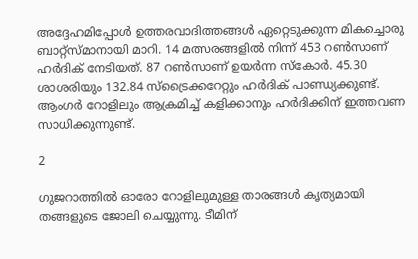അദ്ദേഹമിപ്പോള്‍ ഉത്തരവാദിത്തങ്ങള്‍ ഏറ്റെടുക്കുന്ന മികച്ചൊരു ബാറ്റ്‌സ്മാനായി മാറി. 14 മത്സരങ്ങളില്‍ നിന്ന് 453 റണ്‍സാണ് ഹര്‍ദിക് നേടിയത്. 87 റണ്‍സാണ് ഉയര്‍ന്ന സ്‌കോര്‍. 45.30 ശാശരിയും 132.84 സ്‌ട്രൈക്കറേറ്റും ഹര്‍ദിക് പാണ്ഡ്യക്കുണ്ട്. ആംഗര്‍ റോളിലും ആക്രമിച്ച് കളിക്കാനും ഹര്‍ദിക്കിന് ഇത്തവണ സാധിക്കുന്നുണ്ട്.

2

ഗുജറാത്തില്‍ ഓരോ റോളിലുമുള്ള താരങ്ങള്‍ കൃത്യമായി തങ്ങളുടെ ജോലി ചെയ്യുന്നു. ടീമിന്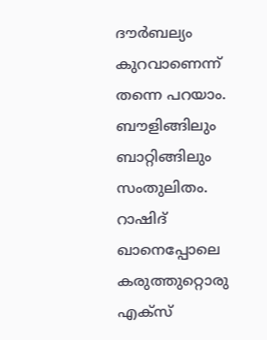ദൗര്‍ബല്യം കുറവാണെന്ന് തന്നെ പറയാം. ബൗളിങ്ങിലും ബാറ്റിങ്ങിലും സംതുലിതം. റാഷിദ് ഖാനെപ്പോലെ കരുത്തുറ്റൊരു എക്‌സ്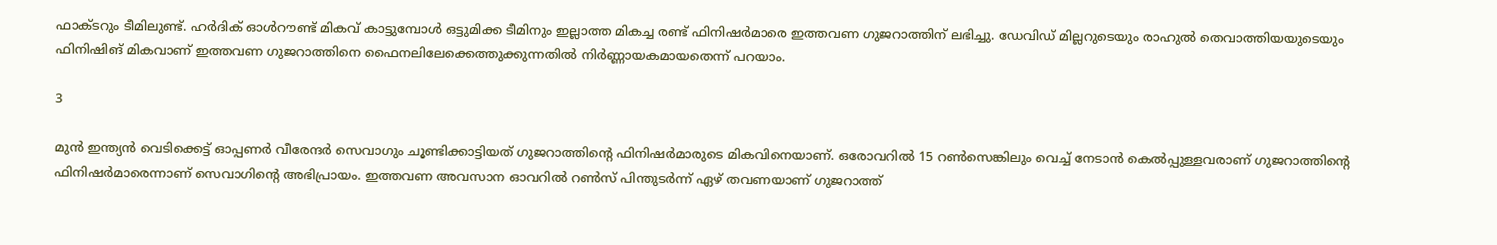ഫാക്ടറും ടീമിലുണ്ട്. ഹര്‍ദിക് ഓള്‍റൗണ്ട് മികവ് കാട്ടുമ്പോള്‍ ഒട്ടുമിക്ക ടീമിനും ഇല്ലാത്ത മികച്ച രണ്ട് ഫിനിഷര്‍മാരെ ഇത്തവണ ഗുജറാത്തിന് ലഭിച്ചു. ഡേവിഡ് മില്ലറുടെയും രാഹുല്‍ തെവാത്തിയയുടെയും ഫിനിഷിങ് മികവാണ് ഇത്തവണ ഗുജറാത്തിനെ ഫൈനലിലേക്കെത്തുക്കുന്നതില്‍ നിര്‍ണ്ണായകമായതെന്ന് പറയാം.

3

മുന്‍ ഇന്ത്യന്‍ വെടിക്കെട്ട് ഓപ്പണര്‍ വീരേന്ദര്‍ സെവാഗും ചൂണ്ടിക്കാട്ടിയത് ഗുജറാത്തിന്റെ ഫിനിഷര്‍മാരുടെ മികവിനെയാണ്. ഒരോവറില്‍ 15 റണ്‍സെങ്കിലും വെച്ച് നേടാന്‍ കെല്‍പ്പുള്ളവരാണ് ഗുജറാത്തിന്റെ ഫിനിഷര്‍മാരെന്നാണ് സെവാഗിന്റെ അഭിപ്രായം. ഇത്തവണ അവസാന ഓവറില്‍ റണ്‍സ് പിന്തുടര്‍ന്ന് ഏഴ് തവണയാണ് ഗുജറാത്ത്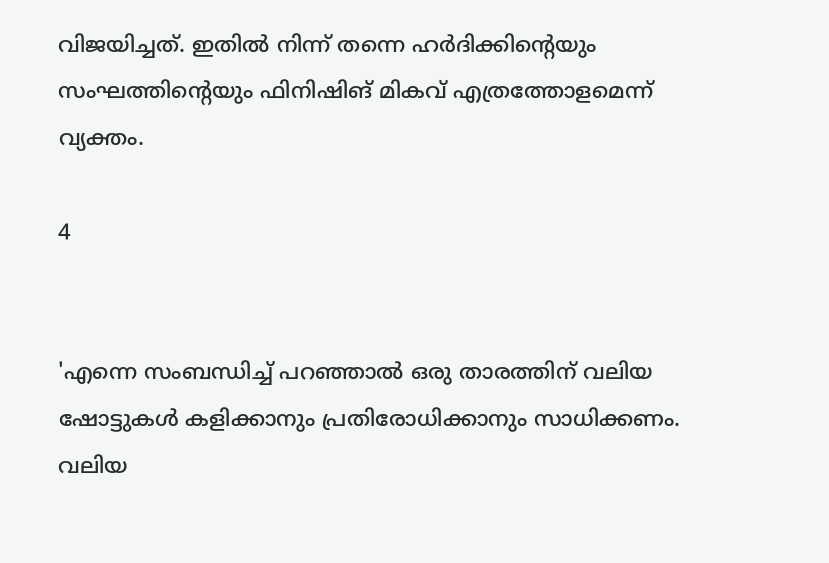വിജയിച്ചത്. ഇതില്‍ നിന്ന് തന്നെ ഹര്‍ദിക്കിന്റെയും സംഘത്തിന്റെയും ഫിനിഷിങ് മികവ് എത്രത്തോളമെന്ന് വ്യക്തം.

4


'എന്നെ സംബന്ധിച്ച് പറഞ്ഞാല്‍ ഒരു താരത്തിന് വലിയ ഷോട്ടുകള്‍ കളിക്കാനും പ്രതിരോധിക്കാനും സാധിക്കണം. വലിയ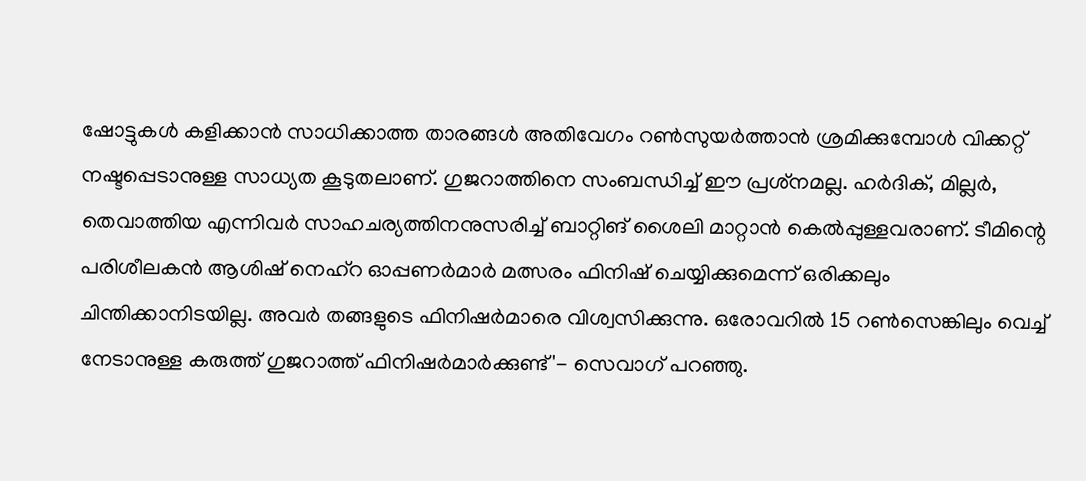ഷോട്ടുകള്‍ കളിക്കാന്‍ സാധിക്കാത്ത താരങ്ങള്‍ അതിവേഗം റണ്‍സുയര്‍ത്താന്‍ ശ്രമിക്കുമ്പോള്‍ വിക്കറ്റ് നഷ്ടപ്പെടാനുള്ള സാധ്യത കൂടുതലാണ്. ഗുജറാത്തിനെ സംബന്ധിച്ച് ഈ പ്രശ്‌നമല്ല. ഹര്‍ദിക്, മില്ലര്‍, തെവാത്തിയ എന്നിവര്‍ സാഹചര്യത്തിനനുസരിച്ച് ബാറ്റിങ് ശൈലി മാറ്റാന്‍ കെല്‍പ്പുള്ളവരാണ്. ടീമിന്റെ പരിശീലകന്‍ ആശിഷ് നെഹ്‌റ ഓപ്പണര്‍മാര്‍ മത്സരം ഫിനിഷ് ചെയ്യിക്കുമെന്ന് ഒരിക്കലും ചിന്തിക്കാനിടയില്ല. അവര്‍ തങ്ങളുടെ ഫിനിഷര്‍മാരെ വിശ്വസിക്കുന്നു. ഒരോവറില്‍ 15 റണ്‍സെങ്കിലും വെച്ച് നേടാനുള്ള കരുത്ത് ഗുജറാത്ത് ഫിനിഷര്‍മാര്‍ക്കുണ്ട്'- സെവാഗ് പറഞ്ഞു.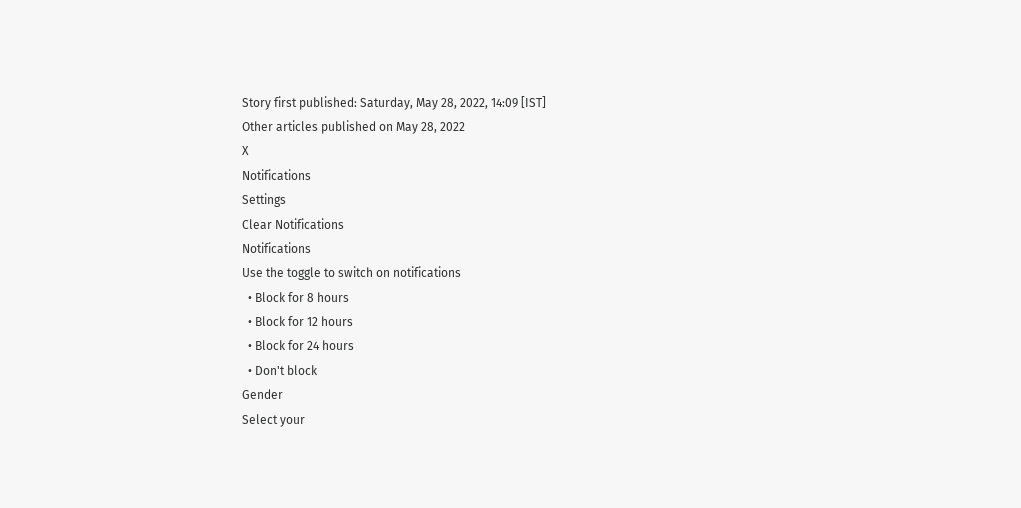Story first published: Saturday, May 28, 2022, 14:09 [IST]
Other articles published on May 28, 2022
X
Notifications
Settings
Clear Notifications
Notifications
Use the toggle to switch on notifications
  • Block for 8 hours
  • Block for 12 hours
  • Block for 24 hours
  • Don't block
Gender
Select your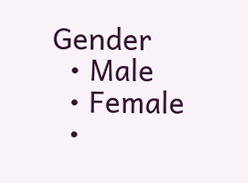Gender
  • Male
  • Female
  •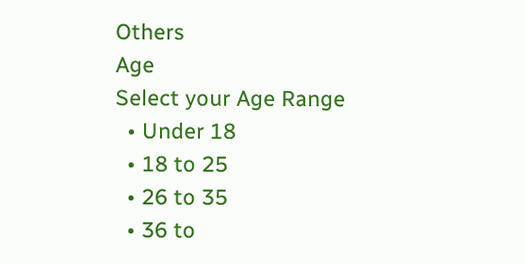Others
Age
Select your Age Range
  • Under 18
  • 18 to 25
  • 26 to 35
  • 36 to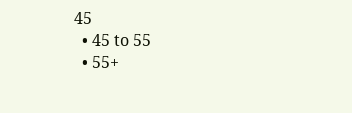45
  • 45 to 55
  • 55+